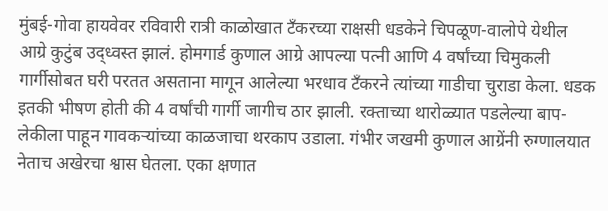मुंबई-गोवा हायवेवर रविवारी रात्री काळोखात टँकरच्या राक्षसी धडकेने चिपळूण-वालोपे येथील आग्रे कुटुंब उद्ध्वस्त झालं. होमगार्ड कुणाल आग्रे आपल्या पत्नी आणि 4 वर्षांच्या चिमुकली गार्गीसोबत घरी परतत असताना मागून आलेल्या भरधाव टँकरने त्यांच्या गाडीचा चुराडा केला. धडक इतकी भीषण होती की 4 वर्षांची गार्गी जागीच ठार झाली. रक्ताच्या थारोळ्यात पडलेल्या बाप-लेकीला पाहून गावकऱ्यांच्या काळजाचा थरकाप उडाला. गंभीर जखमी कुणाल आग्रेंनी रुग्णालयात नेताच अखेरचा श्वास घेतला. एका क्षणात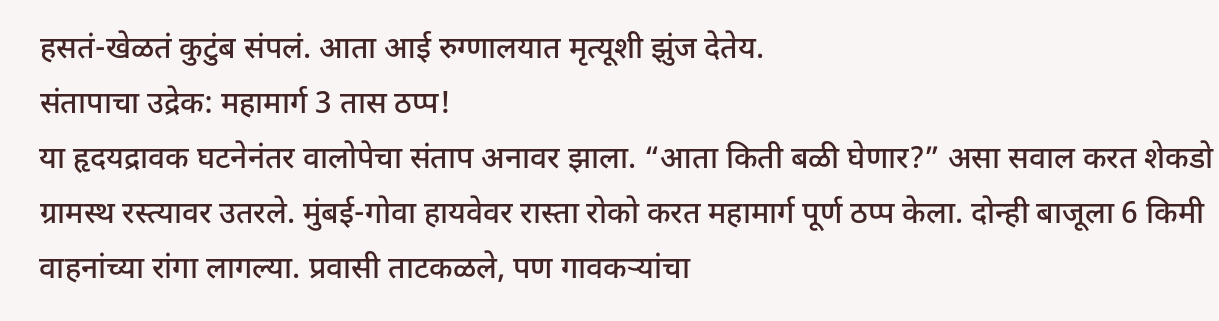हसतं-खेळतं कुटुंब संपलं. आता आई रुग्णालयात मृत्यूशी झुंज देतेय.
संतापाचा उद्रेक: महामार्ग 3 तास ठप्प!
या हृदयद्रावक घटनेनंतर वालोपेचा संताप अनावर झाला. “आता किती बळी घेणार?” असा सवाल करत शेकडो ग्रामस्थ रस्त्यावर उतरले. मुंबई-गोवा हायवेवर रास्ता रोको करत महामार्ग पूर्ण ठप्प केला. दोन्ही बाजूला 6 किमी वाहनांच्या रांगा लागल्या. प्रवासी ताटकळले, पण गावकऱ्यांचा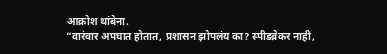आक्रोश थांबेना.
“वारंवार अपघात होतात, प्रशासन झोपलंय का? स्पीडब्रेकर नाही,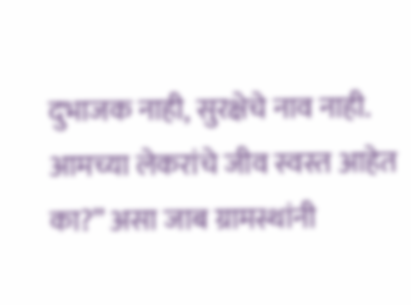दुभाजक नाही, सुरक्षेचे नाव नाही. आमच्या लेकरांचे जीव स्वस्त आहेत का?” असा जाब ग्रामस्थांनी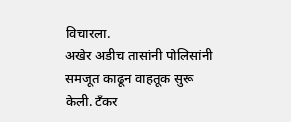विचारला.
अखेर अडीच तासांनी पोलिसांनी समजूत काढून वाहतूक सुरू केली. टँकर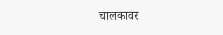चालकावर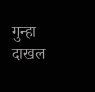गुन्हा दाखल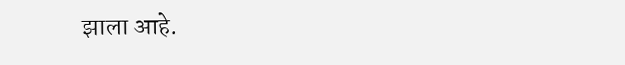झाला आहे.